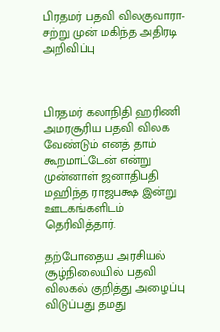பிரதமர் பதவி விலகுவாரா-சற்று முன் மகிந்த அதிரடி அறிவிப்பு



பிரதமர் கலாநிதி ஹரிணி அமரசூரிய பதவி விலக வேண்டும் எனத் தாம் கூறமாட்டேன் என்று முன்னாள் ஜனாதிபதி மஹிந்த ராஜபக்ஷ இன்று ஊடகங்களிடம் தெரிவித்தார்.

தற்போதைய அரசியல் சூழ்நிலையில் பதவி விலகல் குறித்து அழைப்பு விடுப்பது தமது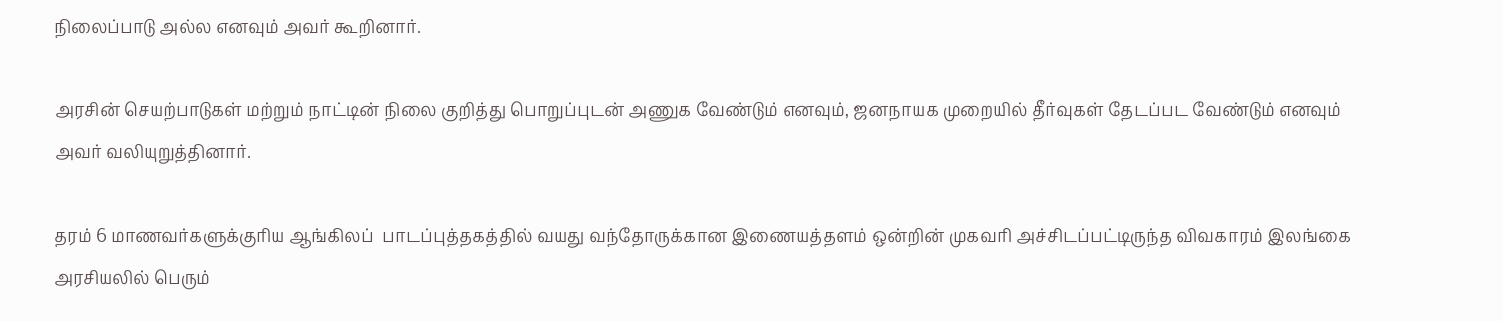நிலைப்பாடு அல்ல எனவும் அவர் கூறினார்.

அரசின் செயற்பாடுகள் மற்றும் நாட்டின் நிலை குறித்து பொறுப்புடன் அணுக வேண்டும் எனவும், ஜனநாயக முறையில் தீர்வுகள் தேடப்பட வேண்டும் எனவும் அவர் வலியுறுத்தினார்.

தரம் 6 மாணவர்களுக்குரிய ஆங்கிலப்  பாடப்புத்தகத்தில் வயது வந்தோருக்கான இணையத்தளம் ஒன்றின் முகவரி அச்சிடப்பட்டிருந்த விவகாரம் இலங்கை அரசியலில் பெரும்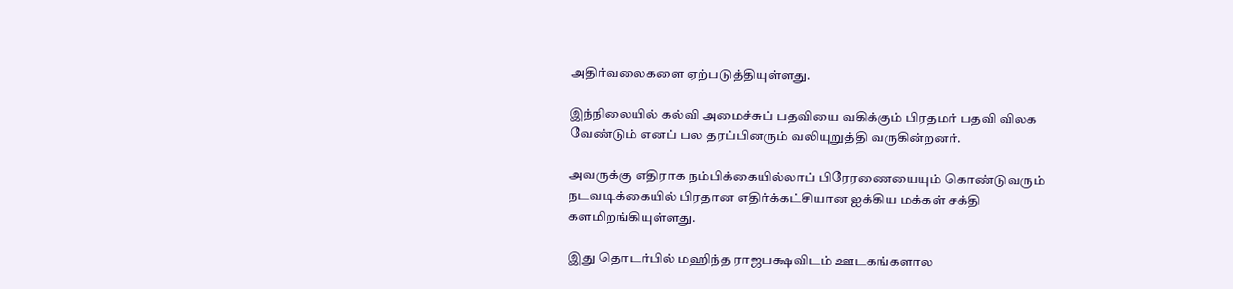அதிர்வலைகளை ஏற்படுத்தியுள்ளது.

இந்நிலையில் கல்வி அமைச்சுப் பதவியை வகிக்கும் பிரதமர் பதவி விலக வேண்டும் எனப் பல தரப்பினரும் வலியுறுத்தி வருகின்றனர்.

அவருக்கு எதிராக நம்பிக்கையில்லாப் பிரேரணையையும் கொண்டுவரும் நடவடிக்கையில் பிரதான எதிர்க்கட்சியான ஐக்கிய மக்கள் சக்தி களமிறங்கியுள்ளது.

இது தொடர்பில் மஹிந்த ராஜபக்ஷவிடம் ஊடகங்களால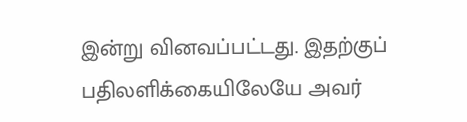இன்று வினவப்பட்டது. இதற்குப்  பதிலளிக்கையிலேயே அவர்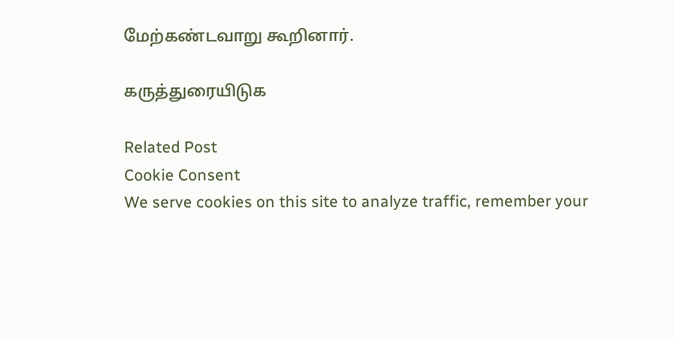மேற்கண்டவாறு கூறினார்.

கருத்துரையிடுக

Related Post
Cookie Consent
We serve cookies on this site to analyze traffic, remember your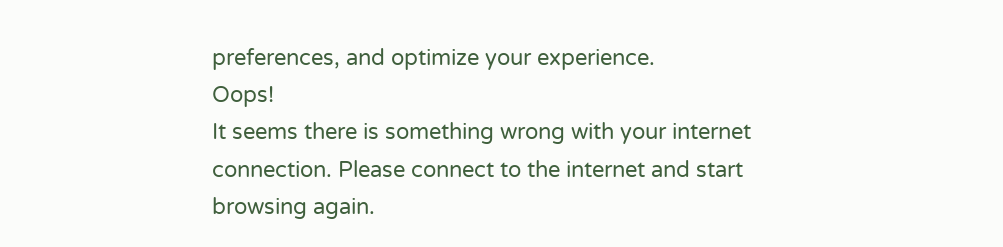preferences, and optimize your experience.
Oops!
It seems there is something wrong with your internet connection. Please connect to the internet and start browsing again.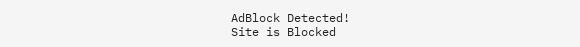AdBlock Detected!
Site is Blocked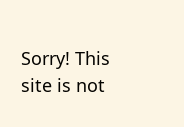Sorry! This site is not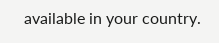available in your country.